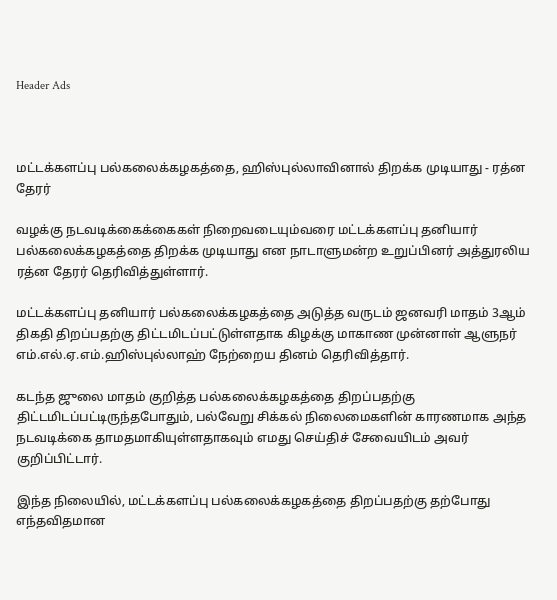Header Ads



மட்டக்களப்பு பல்கலைக்கழகத்தை, ஹிஸ்புல்லாவினால் திறக்க முடியாது - ரத்ன தேரர்

வழக்கு நடவடிக்கைக்கைகள் நிறைவடையும்வரை மட்டக்களப்பு தனியார் பல்கலைக்கழகத்தை திறக்க முடியாது என நாடாளுமன்ற உறுப்பினர் அத்துரலிய ரத்ன தேரர் தெரிவித்துள்ளார்.

மட்டக்களப்பு தனியார் பல்கலைக்கழகத்தை அடுத்த வருடம் ஜனவரி மாதம் 3ஆம் திகதி திறப்பதற்கு திட்டமிடப்பட்டுள்ளதாக கிழக்கு மாகாண முன்னாள் ஆளுநர் எம்.எல்.ஏ.எம்.ஹிஸ்புல்லாஹ் நேற்றைய தினம் தெரிவித்தார்.

கடந்த ஜுலை மாதம் குறித்த பல்கலைக்கழகத்தை திறப்பதற்கு திட்டமிடப்பட்டிருந்தபோதும், பல்வேறு சிக்கல் நிலைமைகளின் காரணமாக அந்த நடவடிக்கை தாமதமாகியுள்ளதாகவும் எமது செய்திச் சேவையிடம் அவர் குறிப்பிட்டார்.

இந்த நிலையில், மட்டக்களப்பு பல்கலைக்கழகத்தை திறப்பதற்கு தற்போது எந்தவிதமான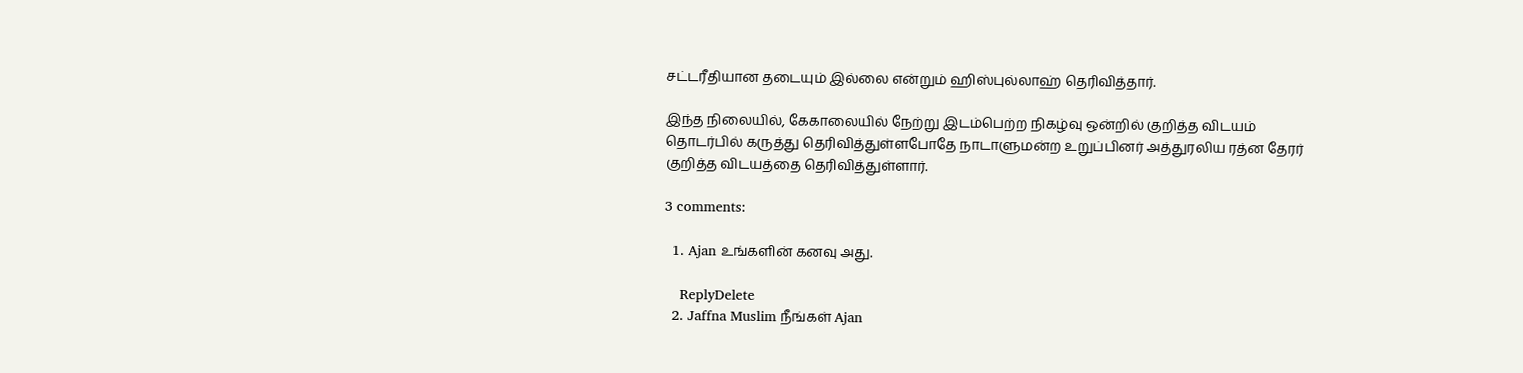சட்டரீதியான தடையும் இல்லை என்றும் ஹிஸ்புல்லாஹ் தெரிவித்தார்.

இந்த நிலையில், கேகாலையில் நேற்று இடம்பெற்ற நிகழ்வு ஒன்றில் குறித்த விடயம் தொடர்பில் கருத்து தெரிவித்துள்ளபோதே நாடாளுமன்ற உறுப்பினர் அத்துரலிய ரத்ன தேரர் குறித்த விடயத்தை தெரிவித்துள்ளார்.

3 comments:

  1. Ajan உங்களின் கனவு அது.

    ReplyDelete
  2. Jaffna Muslim நீங்கள் Ajan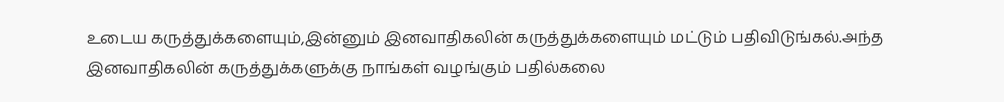உடைய கருத்துக்களையும்,இன்னும் இனவாதிகலின் கருத்துக்களையும் மட்டும் பதிவிடுங்கல்.அந்த இனவாதிகலின் கருத்துக்களுக்கு நாங்கள் வழங்கும் பதில்கலை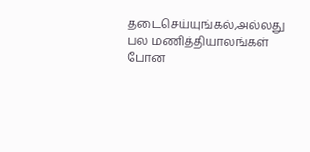தடைசெய்யுங்கல்,அல்லது பல மணித்தியாலங்கள் போன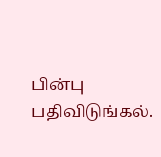பின்பு பதிவிடுங்கல்.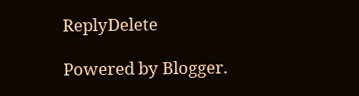ReplyDelete

Powered by Blogger.